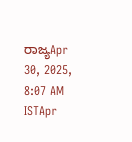ರಾಜ್ಯApr 30, 2025, 8:07 AM ISTApr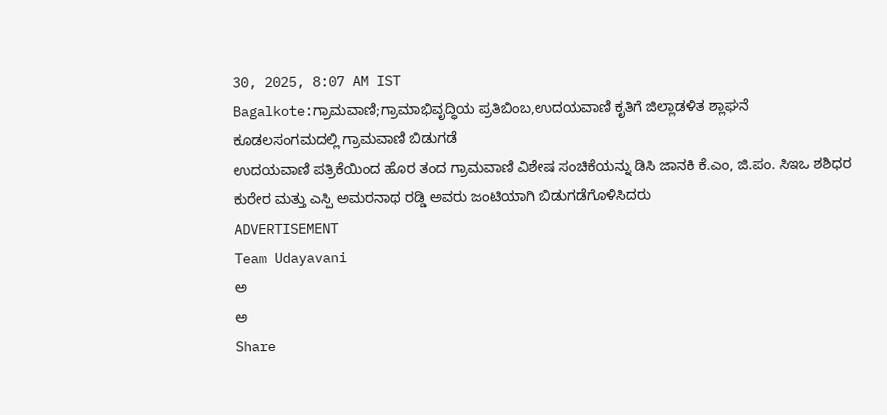30, 2025, 8:07 AM IST
Bagalkote:ಗ್ರಾಮವಾಣಿ;ಗ್ರಾಮಾಭಿವೃದ್ಧಿಯ ಪ್ರತಿಬಿಂಬ,ಉದಯವಾಣಿ ಕೃತಿಗೆ ಜಿಲ್ಲಾಡಳಿತ ಶ್ಲಾಘನೆ
ಕೂಡಲಸಂಗಮದಲ್ಲಿ ಗ್ರಾಮವಾಣಿ ಬಿಡುಗಡೆ
ಉದಯವಾಣಿ ಪತ್ರಿಕೆಯಿಂದ ಹೊರ ತಂದ ಗ್ರಾಮವಾಣಿ ವಿಶೇಷ ಸಂಚಿಕೆಯನ್ನು ಡಿಸಿ ಜಾನಕಿ ಕೆ.ಎಂ, ಜಿ.ಪಂ. ಸಿಇಒ ಶಶಿಧರ ಕುರೇರ ಮತ್ತು ಎಸ್ಪಿ ಅಮರನಾಥ ರಡ್ಡಿ ಅವರು ಜಂಟಿಯಾಗಿ ಬಿಡುಗಡೆಗೊಳಿಸಿದರು
ADVERTISEMENT
Team Udayavani
ಅ
ಅ
Share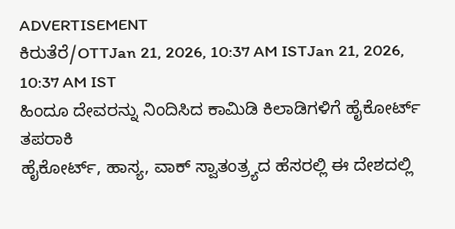ADVERTISEMENT
ಕಿರುತೆರೆ/OTTJan 21, 2026, 10:37 AM ISTJan 21, 2026, 10:37 AM IST
ಹಿಂದೂ ದೇವರನ್ನು ನಿಂದಿಸಿದ ಕಾಮಿಡಿ ಕಿಲಾಡಿಗಳಿಗೆ ಹೈಕೋರ್ಟ್ ತಪರಾಕಿ
ಹೈಕೋರ್ಟ್, ಹಾಸ್ಯ, ವಾಕ್ ಸ್ವಾತಂತ್ರ್ಯದ ಹೆಸರಲ್ಲಿ ಈ ದೇಶದಲ್ಲಿ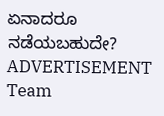ಏನಾದರೂ ನಡೆಯಬಹುದೇ?
ADVERTISEMENT
Team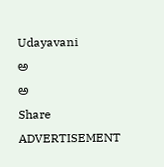Udayavani
ಅ
ಅ
Share
ADVERTISEMENT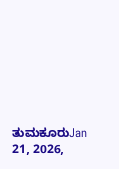ತುಮಕೂರುJan 21, 2026,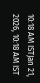10:18 AM ISTJan 21, 2026, 10:18 AM IST